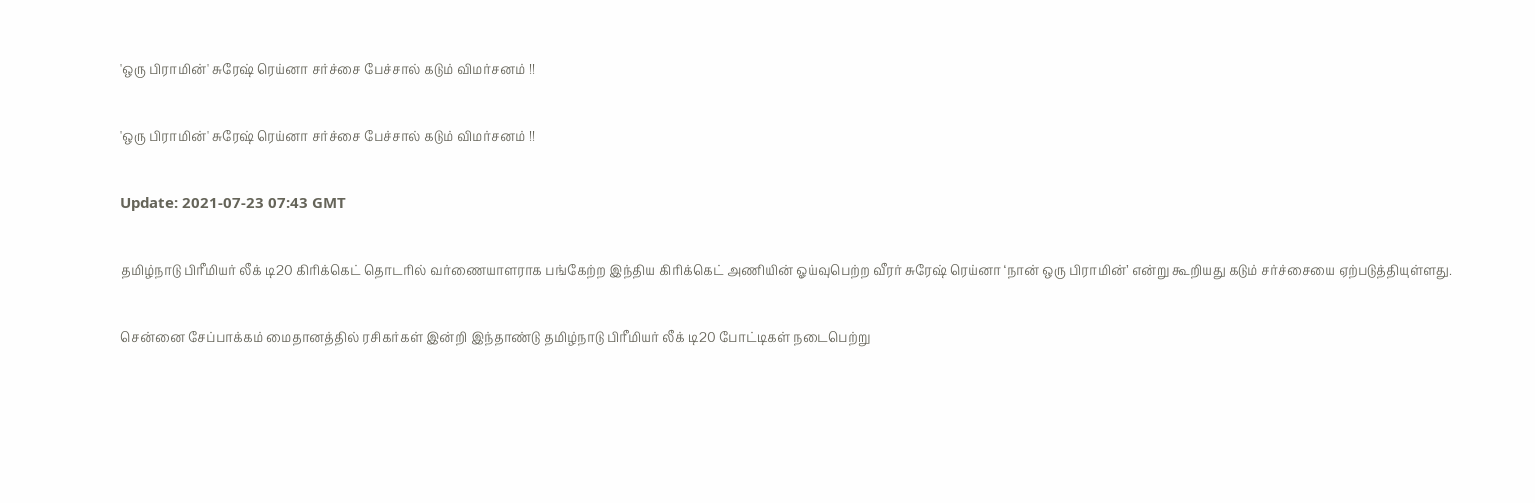'ஒரு பிராமின்' சுரேஷ் ரெய்னா சர்ச்சை பேச்சால் கடும் விமர்சனம் !!

'ஒரு பிராமின்' சுரேஷ் ரெய்னா சர்ச்சை பேச்சால் கடும் விமர்சனம் !!

Update: 2021-07-23 07:43 GMT

தமிழ்நாடு பிரீமியர் லீக் டி20 கிரிக்கெட் தொடரில் வர்ணையாளராக பங்கேற்ற இந்திய கிரிக்கெட் அணியின் ஓய்வுபெற்ற வீரர் சுரேஷ் ரெய்னா ‘நான் ஒரு பிராமின்’ என்று கூறியது கடும் சர்ச்சையை ஏற்படுத்தியுள்ளது.

சென்னை சேப்பாக்கம் மைதானத்தில் ரசிகர்கள் இன்றி இந்தாண்டு தமிழ்நாடு பிரீமியர் லீக் டி20 போட்டிகள் நடைபெற்று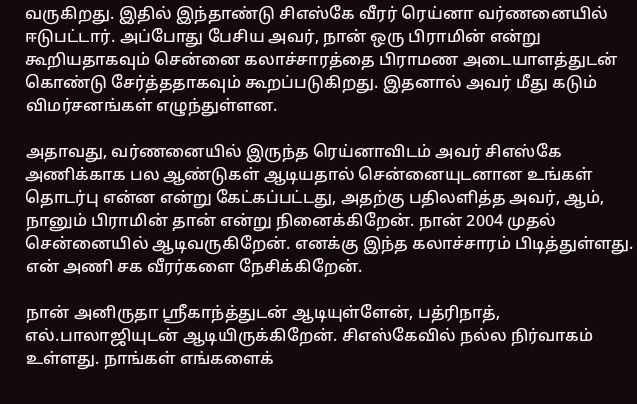வருகிறது. இதில் இந்தாண்டு சிஎஸ்கே வீரர் ரெய்னா வர்ணனையில் ஈடுபட்டார். அப்போது பேசிய அவர், நான் ஒரு பிராமின் என்று கூறியதாகவும் சென்னை கலாச்சாரத்தை பிராமண அடையாளத்துடன் கொண்டு சேர்த்ததாகவும் கூறப்படுகிறது. இதனால் அவர் மீது கடும் விமர்சனங்கள் எழுந்துள்ளன.

அதாவது, வர்ணனையில் இருந்த ரெய்னாவிடம் அவர் சிஎஸ்கே அணிக்காக பல ஆண்டுகள் ஆடியதால் சென்னையுடனான உங்கள் தொடர்பு என்ன என்று கேட்கப்பட்டது, அதற்கு பதிலளித்த அவர், ஆம், நானும் பிராமின் தான் என்று நினைக்கிறேன். நான் 2004 முதல் சென்னையில் ஆடிவருகிறேன். எனக்கு இந்த கலாச்சாரம் பிடித்துள்ளது. என் அணி சக வீரர்களை நேசிக்கிறேன்.

நான் அனிருதா ஸ்ரீகாந்த்துடன் ஆடியுள்ளேன், பத்ரிநாத், எல்.பாலாஜியுடன் ஆடியிருக்கிறேன். சிஎஸ்கேவில் நல்ல நிர்வாகம் உள்ளது. நாங்கள் எங்களைக்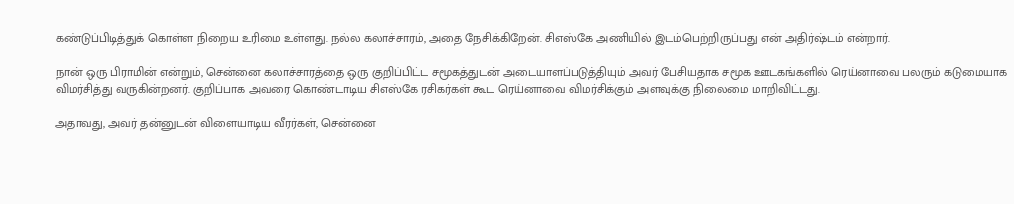கண்டுப்பிடித்துக் கொள்ள நிறைய உரிமை உள்ளது. நல்ல கலாச்சாரம், அதை நேசிக்கிறேன். சிஎஸ்கே அணியில் இடம்பெற்றிருப்பது என் அதிர்ஷ்டம் என்றார்.

நான் ஒரு பிராமின் என்றும், சென்னை கலாச்சாரத்தை ஒரு குறிப்பிட்ட சமூகத்துடன் அடையாளப்படுத்தியும் அவர் பேசியதாக சமூக ஊடகங்களில் ரெய்னாவை பலரும் கடுமையாக விமர்சித்து வருகின்றனர். குறிப்பாக அவரை கொண்டாடிய சிஎஸ்கே ரசிகர்கள் கூட ரெய்னாவை விமர்சிக்கும் அளவுக்கு நிலைமை மாறிவிட்டது.

அதாவது, அவர் தன்னுடன் விளையாடிய வீரர்கள், சென்னை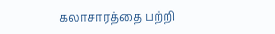கலாசாரத்தை பற்றி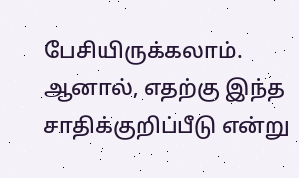பேசியிருக்கலாம். ஆனால், எதற்கு இந்த சாதிக்குறிப்பீடு என்று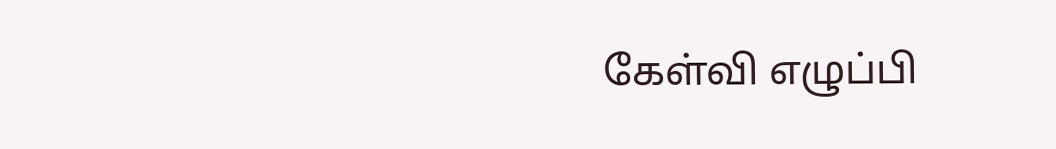கேள்வி எழுப்பி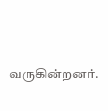வருகின்றனர்.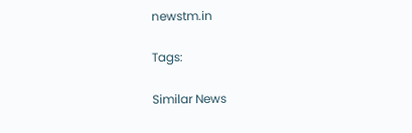newstm.in

Tags:

Similar News